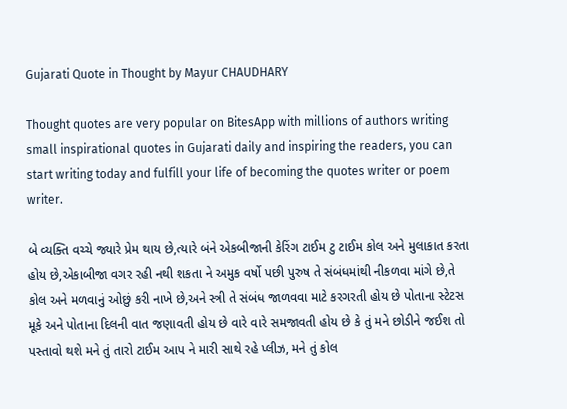Gujarati Quote in Thought by Mayur CHAUDHARY

Thought quotes are very popular on BitesApp with millions of authors writing small inspirational quotes in Gujarati daily and inspiring the readers, you can start writing today and fulfill your life of becoming the quotes writer or poem writer.

બે વ્યક્તિ વચ્ચે જ્યારે પ્રેમ થાય છે,ત્યારે બંને એકબીજાની કેરિંગ ટાઈમ ટુ ટાઈમ કોલ અને મુલાકાત કરતા હોય છે,એકાબીજા વગર રહી નથી શકતા ને અમુક વર્ષો પછી પુરુષ તે સંબંધમાંથી નીકળવા માંગે છે,તે કોલ અને મળવાનું ઓછું કરી નાખે છે,અને સ્ત્રી તે સંબંધ જાળવવા માટે કરગરતી હોય છે પોતાના સ્ટેટસ મૂકે અને પોતાના દિલની વાત જણાવતી હોય છે વારે વારે સમજાવતી હોય છે કે તું મને છોડીને જઈશ તો પસ્તાવો થશે મને તું તારો ટાઈમ આપ ને મારી સાથે રહે પ્લીઝ, મને તું કોલ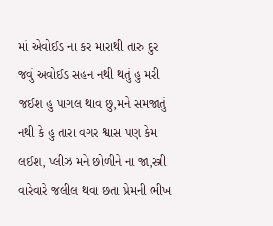માં એવોઈડ ના કર મારાથી તારુ દુર જવું અવોઈડ સહન નથી થતું હુ મરી જઈશ હુ પાગલ થાવ છુ,મને સમજાતું નથી કે હુ તારા વગર શ્વાસ પણ કેમ લઈશ, પ્લીઝ મને છોળીને ના જા,સ્ત્રી વારેવારે જલીલ થવા છતા પ્રેમની ભીખ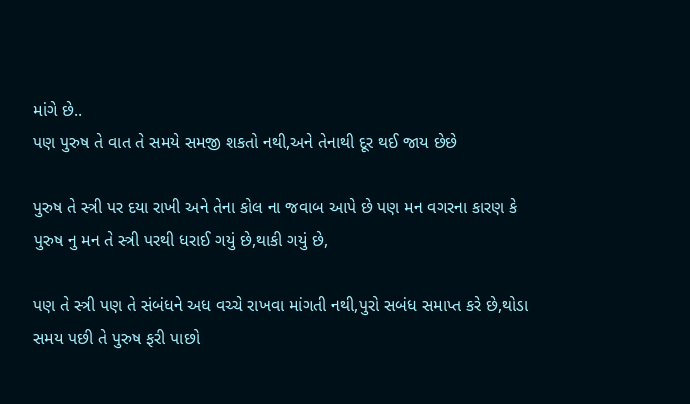માંગે છે..
પણ પુરુષ તે વાત તે સમયે સમજી શકતો નથી,અને તેનાથી દૂર થઈ જાય છેછે

પુરુષ તે સ્ત્રી પર દયા રાખી અને તેના કોલ ના જવાબ આપે છે પણ મન વગરના કારણ કે પુરુષ નુ મન તે સ્ત્રી પરથી ધરાઈ ગયું છે,થાકી ગયું છે,

પણ તે સ્ત્રી પણ તે સંબંધને અધ વચ્ચે રાખવા માંગતી નથી,પુરો સબંધ સમાપ્ત કરે છે,થોડા સમય પછી તે પુરુષ ફરી પાછો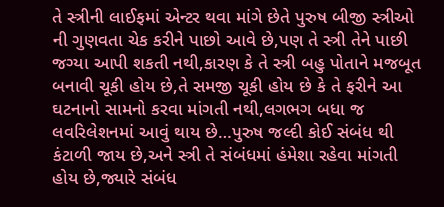તે સ્ત્રીની લાઈફમાં એન્ટર થવા માંગે છેતે પુરુષ બીજી સ્ત્રીઓ ની ગુણવતા ચેક કરીને પાછો આવે છે,પણ તે સ્ત્રી તેને પાછી જગ્યા આપી શકતી નથી,કારણ કે તે સ્ત્રી બહુ પોતાને મજબૂત બનાવી ચૂકી હોય છે,તે સમજી ચૂકી હોય છે કે તે ફરીને આ ઘટનાનો સામનો કરવા માંગતી નથી,લગભગ બધા જ લવરિલેશનમાં આવું થાય છે…પુરુષ જલ્દી કોઈ સંબંધ થી કંટાળી જાય છે,અને સ્ત્રી તે સંબંધમાં હંમેશા રહેવા માંગતી હોય છે,જ્યારે સંબંધ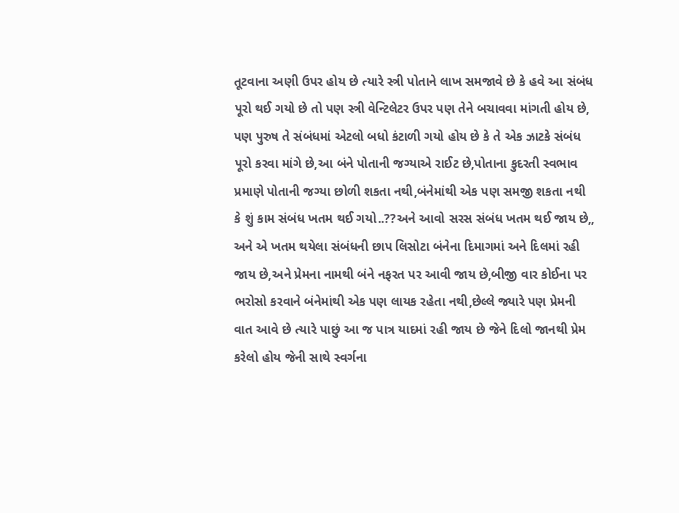તૂટવાના અણી ઉપર હોય છે ત્યારે સ્ત્રી પોતાને લાખ સમજાવે છે કે હવે આ સંબંધ પૂરો થઈ ગયો છે તો પણ સ્ત્રી વેન્ટિલેટર ઉપર પણ તેને બચાવવા માંગતી હોય છે,
પણ પુરુષ તે સંબંધમાં એટલો બધો કંટાળી ગયો હોય છે કે તે એક ઝાટકે સંબંધ પૂરો કરવા માંગે છે,આ બંને પોતાની જગ્યાએ રાઈટ છે,પોતાના કુદરતી સ્વભાવ પ્રમાણે પોતાની જગ્યા છોળી શકતા નથી,બંનેમાંથી એક પણ સમજી શકતા નથી કે શું કામ સંબંધ ખતમ થઈ ગયો..??અને આવો સરસ સંબંધ ખતમ થઈ જાય છે,, અને એ ખતમ થયેલા સંબંધની છાપ લિસોટા બંનેના દિમાગમાં અને દિલમાં રહી જાય છે,અને પ્રેમના નામથી બંને નફરત પર આવી જાય છે,બીજી વાર કોઈના પર ભરોસો કરવાને બંનેમાંથી એક પણ લાયક રહેતા નથી,છેલ્લે જ્યારે પણ પ્રેમની વાત આવે છે ત્યારે પાછું આ જ પાત્ર યાદમાં રહી જાય છે જેને દિલો જાનથી પ્રેમ કરેલો હોય જેની સાથે સ્વર્ગના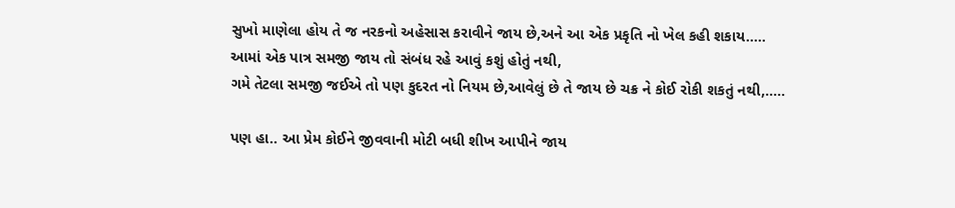સુખો માણેલા હોય તે જ નરકનો અહેસાસ કરાવીને જાય છે,અને આ એક પ્રકૃતિ નો ખેલ કહી શકાય…..
આમાં એક પાત્ર સમજી જાય તો સંબંધ રહે આવું કશું હોતું નથી,
ગમે તેટલા સમજી જઈએ તો પણ કુદરત નો નિયમ છે,આવેલું છે તે જાય છે ચક્ર ને કોઈ રોકી શકતું નથી,…..

પણ હા.. આ પ્રેમ કોઈને જીવવાની મોટી બધી શીખ આપીને જાય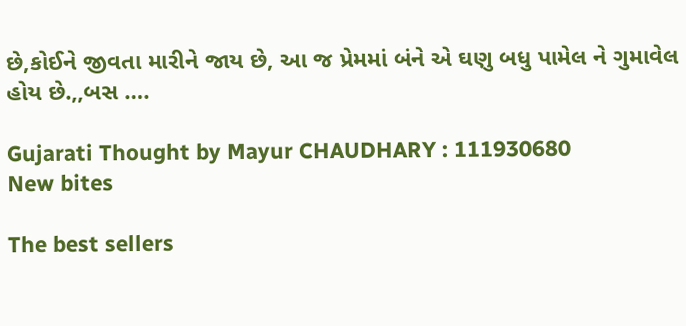છે,કોઈને જીવતા મારીને જાય છે, આ જ પ્રેમમાં બંને એ ઘણુ બધુ પામેલ ને ગુમાવેલ હોય છે.,,બસ ….

Gujarati Thought by Mayur CHAUDHARY : 111930680
New bites

The best sellers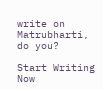write on Matrubharti, do you?

Start Writing Now